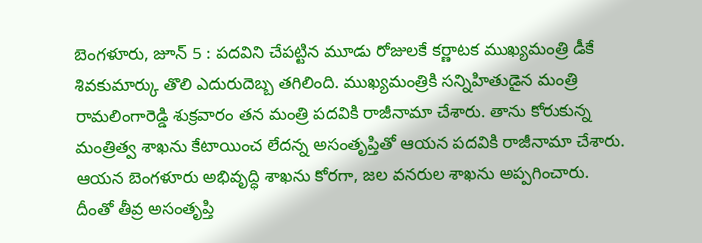బెంగళూరు, జూన్ 5 : పదవిని చేపట్టిన మూడు రోజులకే కర్ణాటక ముఖ్యమంత్రి డీకే శివకుమార్కు తొలి ఎదురుదెబ్బ తగిలింది. ముఖ్యమంత్రికి సన్నిహితుడైన మంత్రి రామలింగారెడ్డి శుక్రవారం తన మంత్రి పదవికి రాజీనామా చేశారు. తాను కోరుకున్న మంత్రిత్వ శాఖను కేటాయించ లేదన్న అసంతృప్తితో ఆయన పదవికి రాజీనామా చేశారు. ఆయన బెంగళూరు అభివృద్ధి శాఖను కోరగా, జల వనరుల శాఖను అప్పగించారు. దీంతో తీవ్ర అసంతృప్తి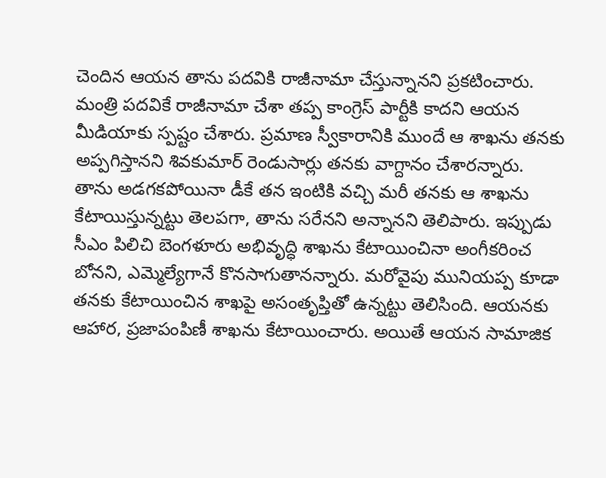చెందిన ఆయన తాను పదవికి రాజీనామా చేస్తున్నానని ప్రకటించారు. మంత్రి పదవికే రాజీనామా చేశా తప్ప కాంగ్రెస్ పార్టీకి కాదని ఆయన మీడియాకు స్పష్టం చేశారు. ప్రమాణ స్వీకారానికి ముందే ఆ శాఖను తనకు అప్పగిస్తానని శివకుమార్ రెండుసార్లు తనకు వాగ్దానం చేశారన్నారు.
తాను అడగకపోయినా డీకే తన ఇంటికి వచ్చి మరీ తనకు ఆ శాఖను కేటాయిస్తున్నట్టు తెలపగా, తాను సరేనని అన్నానని తెలిపారు. ఇప్పుడు సీఎం పిలిచి బెంగళూరు అభివృద్ధి శాఖను కేటాయించినా అంగీకరించ బోనని, ఎమ్మెల్యేగానే కొనసాగుతానన్నారు. మరోవైపు మునియప్ప కూడా తనకు కేటాయించిన శాఖపై అసంతృప్తితో ఉన్నట్టు తెలిసింది. ఆయనకు ఆహార, ప్రజాపంపిణీ శాఖను కేటాయించారు. అయితే ఆయన సామాజిక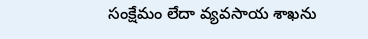సంక్షేమం లేదా వ్యవసాయ శాఖను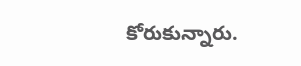కోరుకున్నారు.